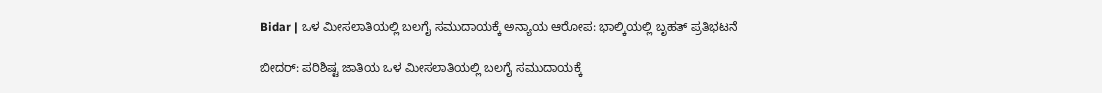Bidar | ಒಳ ಮೀಸಲಾತಿಯಲ್ಲಿ ಬಲಗೈ ಸಮುದಾಯಕ್ಕೆ ಅನ್ಯಾಯ ಆರೋಪ: ಭಾಲ್ಕಿಯಲ್ಲಿ ಬೃಹತ್ ಪ್ರತಿಭಟನೆ

ಬೀದರ್: ಪರಿಶಿಷ್ಟ ಜಾತಿಯ ಒಳ ಮೀಸಲಾತಿಯಲ್ಲಿ ಬಲಗೈ ಸಮುದಾಯಕ್ಕೆ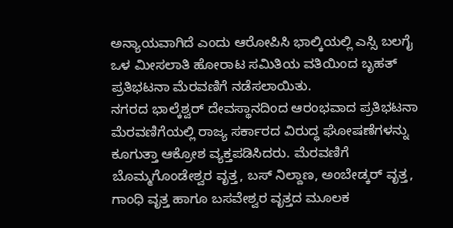ಅನ್ಯಾಯವಾಗಿದೆ ಎಂದು ಆರೋಪಿಸಿ ಭಾಲ್ಕಿಯಲ್ಲಿ ಎಸ್ಸಿ ಬಲಗೈ ಒಳ ಮೀಸಲಾತಿ ಹೋರಾಟ ಸಮಿತಿಯ ವತಿಯಿಂದ ಬೃಹತ್ ಪ್ರತಿಭಟನಾ ಮೆರವಣಿಗೆ ನಡೆಸಲಾಯಿತು.
ನಗರದ ಭಾಲ್ಕೆಶ್ವರ್ ದೇವಸ್ಥಾನದಿಂದ ಆರಂಭವಾದ ಪ್ರತಿಭಟನಾ ಮೆರವಣಿಗೆಯಲ್ಲಿ ರಾಜ್ಯ ಸರ್ಕಾರದ ವಿರುದ್ಧ ಘೋಷಣೆಗಳನ್ನು ಕೂಗುತ್ತಾ ಆಕ್ರೋಶ ವ್ಯಕ್ತಪಡಿಸಿದರು. ಮೆರವಣಿಗೆ ಬೊಮ್ಮಗೊಂಡೇಶ್ವರ ವೃತ್ತ, ಬಸ್ ನಿಲ್ದಾಣ, ಅಂಬೇಡ್ಕರ್ ವೃತ್ತ, ಗಾಂಧಿ ವೃತ್ತ ಹಾಗೂ ಬಸವೇಶ್ವರ ವೃತ್ತದ ಮೂಲಕ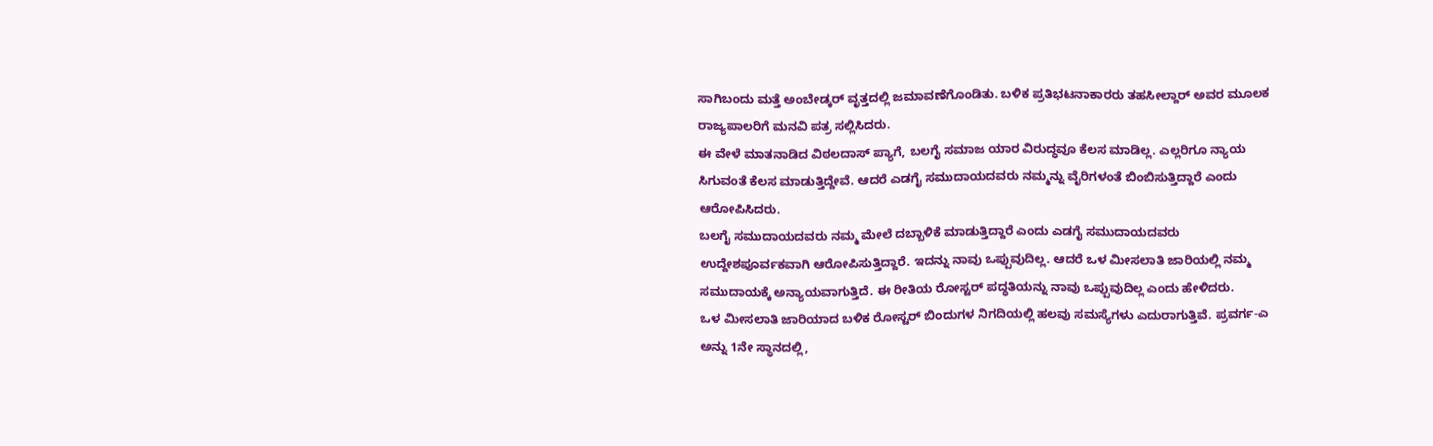ಸಾಗಿಬಂದು ಮತ್ತೆ ಅಂಬೇಡ್ಕರ್ ವೃತ್ತದಲ್ಲಿ ಜಮಾವಣೆಗೊಂಡಿತು. ಬಳಿಕ ಪ್ರತಿಭಟನಾಕಾರರು ತಹಸೀಲ್ದಾರ್ ಅವರ ಮೂಲಕ ರಾಜ್ಯಪಾಲರಿಗೆ ಮನವಿ ಪತ್ರ ಸಲ್ಲಿಸಿದರು.
ಈ ವೇಳೆ ಮಾತನಾಡಿದ ವಿಠಲದಾಸ್ ಪ್ಯಾಗೆ, ಬಲಗೈ ಸಮಾಜ ಯಾರ ವಿರುದ್ಧವೂ ಕೆಲಸ ಮಾಡಿಲ್ಲ. ಎಲ್ಲರಿಗೂ ನ್ಯಾಯ ಸಿಗುವಂತೆ ಕೆಲಸ ಮಾಡುತ್ತಿದ್ದೇವೆ. ಆದರೆ ಎಡಗೈ ಸಮುದಾಯದವರು ನಮ್ಮನ್ನು ವೈರಿಗಳಂತೆ ಬಿಂಬಿಸುತ್ತಿದ್ದಾರೆ ಎಂದು ಆರೋಪಿಸಿದರು.
ಬಲಗೈ ಸಮುದಾಯದವರು ನಮ್ಮ ಮೇಲೆ ದಬ್ಬಾಳಿಕೆ ಮಾಡುತ್ತಿದ್ದಾರೆ ಎಂದು ಎಡಗೈ ಸಮುದಾಯದವರು ಉದ್ದೇಶಪೂರ್ವಕವಾಗಿ ಆರೋಪಿಸುತ್ತಿದ್ದಾರೆ. ಇದನ್ನು ನಾವು ಒಪ್ಪುವುದಿಲ್ಲ. ಆದರೆ ಒಳ ಮೀಸಲಾತಿ ಜಾರಿಯಲ್ಲಿ ನಮ್ಮ ಸಮುದಾಯಕ್ಕೆ ಅನ್ಯಾಯವಾಗುತ್ತಿದೆ. ಈ ರೀತಿಯ ರೋಸ್ಟರ್ ಪದ್ಧತಿಯನ್ನು ನಾವು ಒಪ್ಪುವುದಿಲ್ಲ ಎಂದು ಹೇಳಿದರು.
ಒಳ ಮೀಸಲಾತಿ ಜಾರಿಯಾದ ಬಳಿಕ ರೋಸ್ಟರ್ ಬಿಂದುಗಳ ನಿಗದಿಯಲ್ಲಿ ಹಲವು ಸಮಸ್ಯೆಗಳು ಎದುರಾಗುತ್ತಿವೆ. ಪ್ರವರ್ಗ-ಎ ಅನ್ನು 1ನೇ ಸ್ಥಾನದಲ್ಲಿ,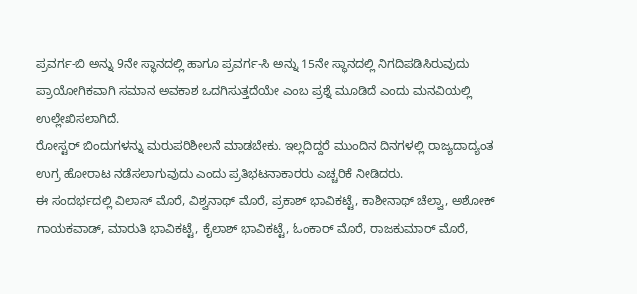ಪ್ರವರ್ಗ-ಬಿ ಅನ್ನು 9ನೇ ಸ್ಥಾನದಲ್ಲಿ ಹಾಗೂ ಪ್ರವರ್ಗ-ಸಿ ಅನ್ನು 15ನೇ ಸ್ಥಾನದಲ್ಲಿ ನಿಗದಿಪಡಿಸಿರುವುದು ಪ್ರಾಯೋಗಿಕವಾಗಿ ಸಮಾನ ಅವಕಾಶ ಒದಗಿಸುತ್ತದೆಯೇ ಎಂಬ ಪ್ರಶ್ನೆ ಮೂಡಿದೆ ಎಂದು ಮನವಿಯಲ್ಲಿ ಉಲ್ಲೇಖಿಸಲಾಗಿದೆ.
ರೋಸ್ಟರ್ ಬಿಂದುಗಳನ್ನು ಮರುಪರಿಶೀಲನೆ ಮಾಡಬೇಕು. ಇಲ್ಲದಿದ್ದರೆ ಮುಂದಿನ ದಿನಗಳಲ್ಲಿ ರಾಜ್ಯದಾದ್ಯಂತ ಉಗ್ರ ಹೋರಾಟ ನಡೆಸಲಾಗುವುದು ಎಂದು ಪ್ರತಿಭಟನಾಕಾರರು ಎಚ್ಚರಿಕೆ ನೀಡಿದರು.
ಈ ಸಂದರ್ಭದಲ್ಲಿ ವಿಲಾಸ್ ಮೊರೆ, ವಿಶ್ವನಾಥ್ ಮೊರೆ, ಪ್ರಕಾಶ್ ಭಾವಿಕಟ್ಟೆ, ಕಾಶೀನಾಥ್ ಚೆಲ್ವಾ, ಅಶೋಕ್ ಗಾಯಕವಾಡ್, ಮಾರುತಿ ಭಾವಿಕಟ್ಟೆ, ಕೈಲಾಶ್ ಭಾವಿಕಟ್ಟೆ, ಓಂಕಾರ್ ಮೊರೆ, ರಾಜಕುಮಾರ್ ಮೊರೆ,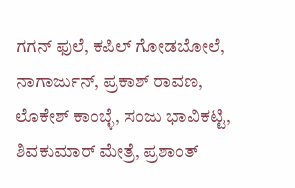ಗಗನ್ ಫುಲೆ, ಕಪಿಲ್ ಗೋಡಬೋಲೆ, ನಾಗಾರ್ಜುನ್, ಪ್ರಕಾಶ್ ರಾವಣ, ಲೊಕೇಶ್ ಕಾಂಬ್ಳೆ, ಸಂಜು ಭಾವಿಕಟ್ಟಿ, ಶಿವಕುಮಾರ್ ಮೇತ್ರೆ, ಪ್ರಶಾಂತ್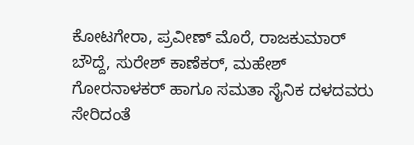ಕೋಟಗೇರಾ, ಪ್ರವೀಣ್ ಮೊರೆ, ರಾಜಕುಮಾರ್ ಬೌದ್ದೆ, ಸುರೇಶ್ ಕಾಣೆಕರ್, ಮಹೇಶ್ ಗೋರನಾಳಕರ್ ಹಾಗೂ ಸಮತಾ ಸೈನಿಕ ದಳದವರು ಸೇರಿದಂತೆ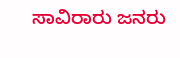ಸಾವಿರಾರು ಜನರು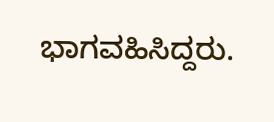ಭಾಗವಹಿಸಿದ್ದರು.